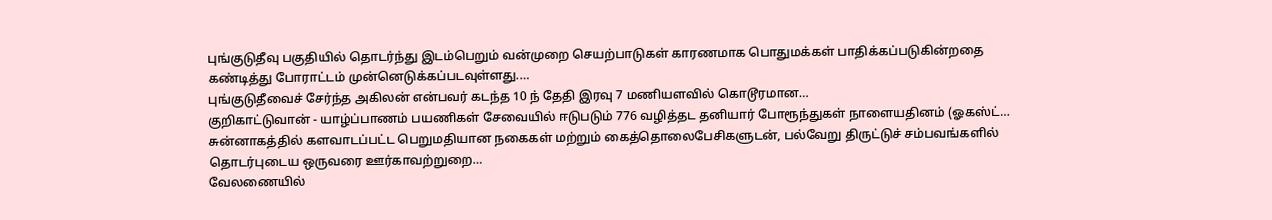புங்குடுதீவு பகுதியில் தொடர்ந்து இடம்பெறும் வன்முறை செயற்பாடுகள் காரணமாக பொதுமக்கள் பாதிக்கப்படுகின்றதை கண்டித்து போராட்டம் முன்னெடுக்கப்படவுள்ளது.…
புங்குடுதீவைச் சேர்ந்த அகிலன் என்பவர் கடந்த 10 ந் தேதி இரவு 7 மணியளவில் கொடூரமான…
குறிகாட்டுவான் - யாழ்ப்பாணம் பயணிகள் சேவையில் ஈடுபடும் 776 வழித்தட தனியார் போரூந்துகள் நாளையதினம் (ஓகஸ்ட்…
சுன்னாகத்தில் களவாடப்பட்ட பெறுமதியான நகைகள் மற்றும் கைத்தொலைபேசிகளுடன், பல்வேறு திருட்டுச் சம்பவங்களில் தொடர்புடைய ஒருவரை ஊர்காவற்றுறை…
வேலணையில்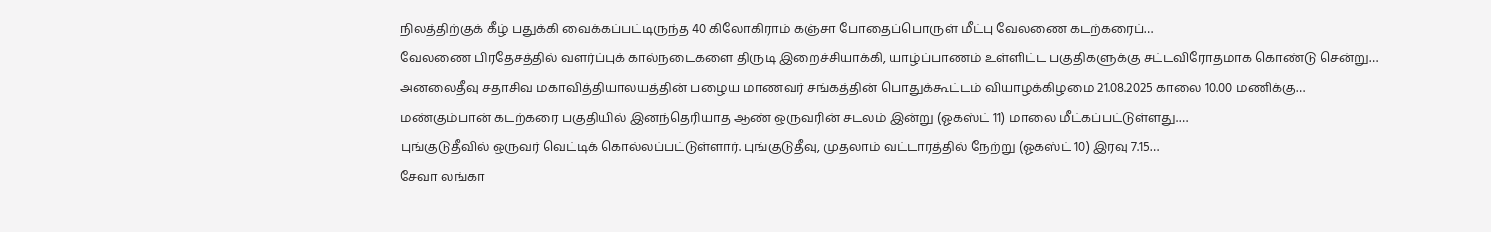நிலத்திற்குக் கீழ் பதுக்கி வைக்கப்பட்டிருந்த 40 கிலோகிராம் கஞ்சா போதைப்பொருள் மீட்பு வேலணை கடற்கரைப்…
வேலணை பிரதேசத்தில் வளர்ப்புக் கால்நடைகளை திருடி இறைச்சியாக்கி, யாழ்ப்பாணம் உள்ளிட்ட பகுதிகளுக்கு சட்டவிரோதமாக கொண்டு சென்று…
அனலைதீவு சதாசிவ மகாவித்தியாலயத்தின் பழைய மாணவர் சங்கத்தின் பொதுக்கூட்டம் வியாழக்கிழமை 21.08.2025 காலை 10.00 மணிக்கு…
மண்கும்பான் கடற்கரை பகுதியில் இனந்தெரியாத ஆண் ஒருவரின் சடலம் இன்று (ஓகஸ்ட் 11) மாலை மீட்கப்பட்டுள்ளது.…
புங்குடுதீவில் ஒருவர் வெட்டிக் கொல்லப்பட்டுள்ளார். புங்குடுதீவு, முதலாம் வட்டாரத்தில் நேற்று (ஓகஸ்ட் 10) இரவு 7.15…
சேவா லங்கா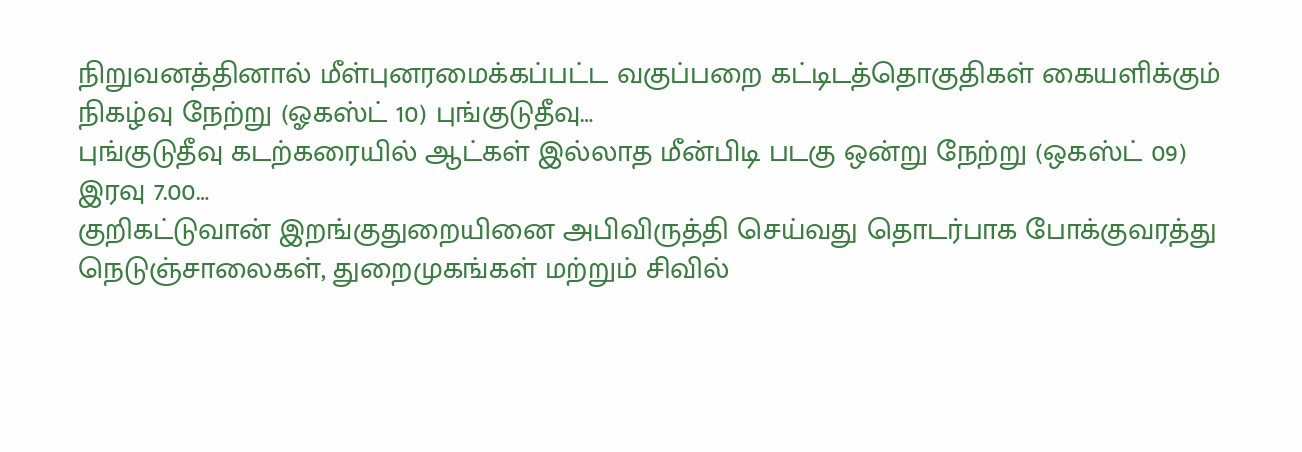நிறுவனத்தினால் மீள்புனரமைக்கப்பட்ட வகுப்பறை கட்டிடத்தொகுதிகள் கையளிக்கும் நிகழ்வு நேற்று (ஓகஸ்ட் 10) புங்குடுதீவு…
புங்குடுதீவு கடற்கரையில் ஆட்கள் இல்லாத மீன்பிடி படகு ஒன்று நேற்று (ஒகஸ்ட் 09) இரவு 7.00…
குறிகட்டுவான் இறங்குதுறையினை அபிவிருத்தி செய்வது தொடர்பாக போக்குவரத்து நெடுஞ்சாலைகள், துறைமுகங்கள் மற்றும் சிவில்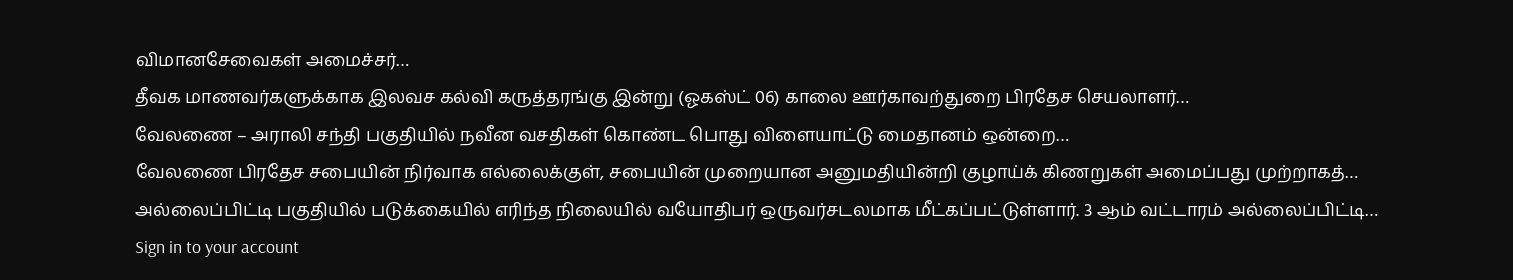விமானசேவைகள் அமைச்சர்…
தீவக மாணவர்களுக்காக இலவச கல்வி கருத்தரங்கு இன்று (ஓகஸ்ட் 06) காலை ஊர்காவற்துறை பிரதேச செயலாளர்…
வேலணை – அராலி சந்தி பகுதியில் நவீன வசதிகள் கொண்ட பொது விளையாட்டு மைதானம் ஒன்றை…
வேலணை பிரதேச சபையின் நிர்வாக எல்லைக்குள், சபையின் முறையான அனுமதியின்றி குழாய்க் கிணறுகள் அமைப்பது முற்றாகத்…
அல்லைப்பிட்டி பகுதியில் படுக்கையில் எரிந்த நிலையில் வயோதிபர் ஒருவர்சடலமாக மீட்கப்பட்டுள்ளார். 3 ஆம் வட்டாரம் அல்லைப்பிட்டி…
Sign in to your account